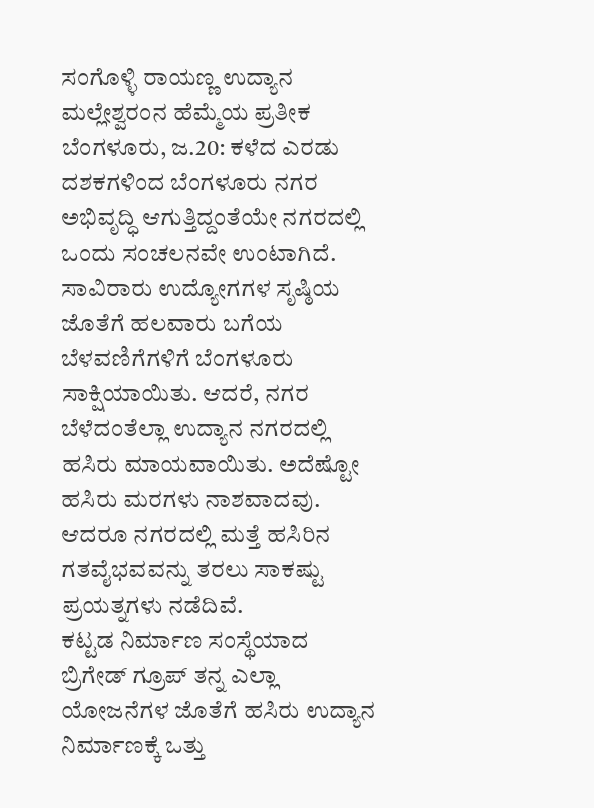ಸಂಗೊಳ್ಳಿ ರಾಯಣ್ಣ ಉದ್ಯಾನ ಮಲ್ಲೇಶ್ವರಂನ ಹೆಮ್ಮೆಯ ಪ್ರತೀಕ
ಬೆಂಗಳೂರು, ಜ.20: ಕಳೆದ ಎರಡು ದಶಕಗಳಿಂದ ಬೆಂಗಳೂರು ನಗರ ಅಭಿವೃದ್ಧಿ ಆಗುತ್ತಿದ್ದಂತೆಯೇ ನಗರದಲ್ಲಿ ಒಂದು ಸಂಚಲನವೇ ಉಂಟಾಗಿದೆ. ಸಾವಿರಾರು ಉದ್ಯೋಗಗಳ ಸೃಷ್ಠಿಯ ಜೊತೆಗೆ ಹಲವಾರು ಬಗೆಯ ಬೆಳವಣಿಗೆಗಳಿಗೆ ಬೆಂಗಳೂರು ಸಾಕ್ಷಿಯಾಯಿತು. ಆದರೆ, ನಗರ ಬೆಳೆದಂತೆಲ್ಲಾ ಉದ್ಯಾನ ನಗರದಲ್ಲಿ ಹಸಿರು ಮಾಯವಾಯಿತು. ಅದೆಷ್ಟೋ ಹಸಿರು ಮರಗಳು ನಾಶವಾದವು. ಆದರೂ ನಗರದಲ್ಲಿ ಮತ್ತೆ ಹಸಿರಿನ ಗತವೈಭವವನ್ನು ತರಲು ಸಾಕಷ್ಟು ಪ್ರಯತ್ನಗಳು ನಡೆದಿವೆ.
ಕಟ್ಟಡ ನಿರ್ಮಾಣ ಸಂಸ್ಥೆಯಾದ ಬ್ರಿಗೇಡ್ ಗ್ರೂಪ್ ತನ್ನ ಎಲ್ಲಾ ಯೋಜನೆಗಳ ಜೊತೆಗೆ ಹಸಿರು ಉದ್ಯಾನ ನಿರ್ಮಾಣಕ್ಕೆ ಒತ್ತು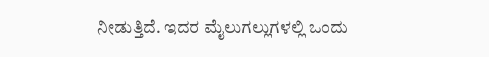ನೀಡುತ್ತಿದೆ. ಇದರ ಮೈಲುಗಲ್ಲುಗಳಲ್ಲಿ ಒಂದು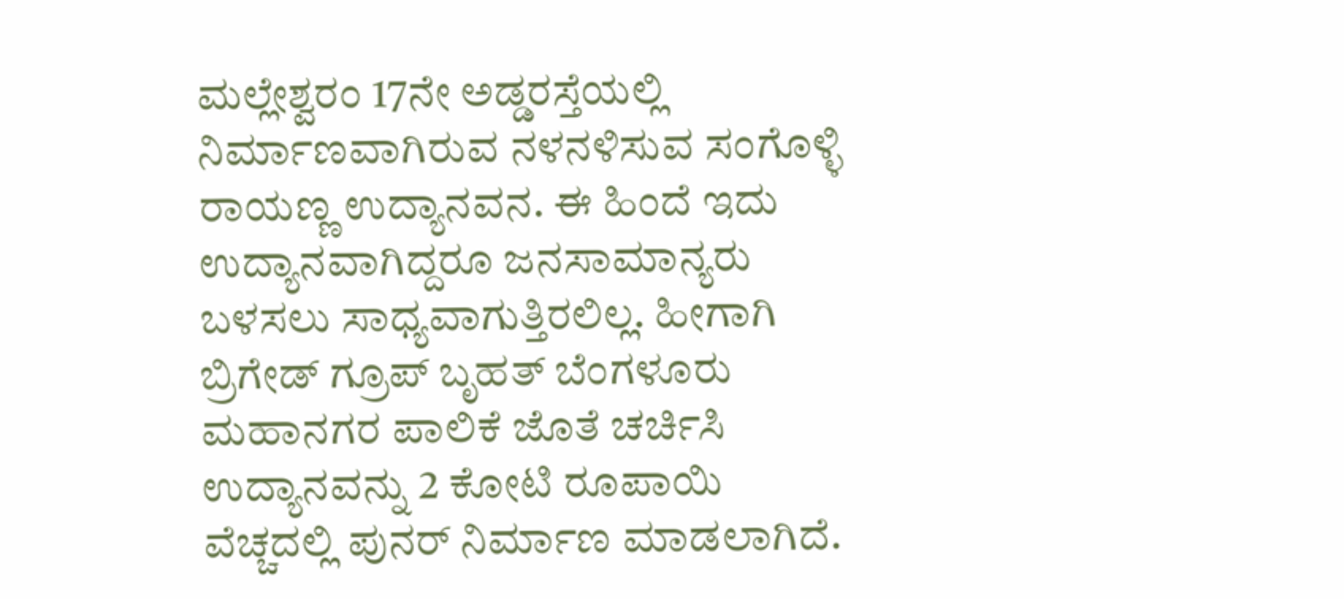ಮಲ್ಲೇಶ್ವರಂ 17ನೇ ಅಡ್ಡರಸ್ತೆಯಲ್ಲಿ ನಿರ್ಮಾಣವಾಗಿರುವ ನಳನಳಿಸುವ ಸಂಗೊಳ್ಳಿ ರಾಯಣ್ಣ ಉದ್ಯಾನವನ. ಈ ಹಿಂದೆ ಇದು ಉದ್ಯಾನವಾಗಿದ್ದರೂ ಜನಸಾಮಾನ್ಯರು ಬಳಸಲು ಸಾಧ್ಯವಾಗುತ್ತಿರಲಿಲ್ಲ. ಹೀಗಾಗಿ ಬ್ರಿಗೇಡ್ ಗ್ರೂಪ್ ಬೃಹತ್ ಬೆಂಗಳೂರು ಮಹಾನಗರ ಪಾಲಿಕೆ ಜೊತೆ ಚರ್ಚಿಸಿ ಉದ್ಯಾನವನ್ನು 2 ಕೋಟಿ ರೂಪಾಯಿ ವೆಚ್ಚದಲ್ಲಿ ಪುನರ್ ನಿರ್ಮಾಣ ಮಾಡಲಾಗಿದೆ.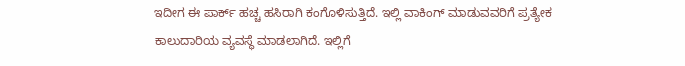ಇದೀಗ ಈ ಪಾರ್ಕ್ ಹಚ್ಚ ಹಸಿರಾಗಿ ಕಂಗೊಳಿಸುತ್ತಿದೆ. ಇಲ್ಲಿ ವಾಕಿಂಗ್ ಮಾಡುವವರಿಗೆ ಪ್ರತ್ಯೇಕ ಕಾಲುದಾರಿಯ ವ್ಯವಸ್ಥೆ ಮಾಡಲಾಗಿದೆ. ಇಲ್ಲಿಗೆ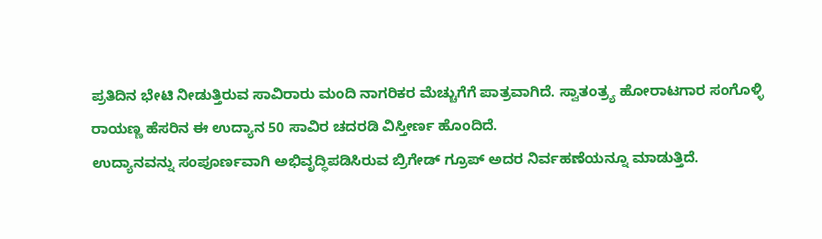ಪ್ರತಿದಿನ ಭೇಟಿ ನೀಡುತ್ತಿರುವ ಸಾವಿರಾರು ಮಂದಿ ನಾಗರಿಕರ ಮೆಚ್ಚುಗೆಗೆ ಪಾತ್ರವಾಗಿದೆ. ಸ್ವಾತಂತ್ರ್ಯ ಹೋರಾಟಗಾರ ಸಂಗೊಳ್ಳಿ ರಾಯಣ್ಣ ಹೆಸರಿನ ಈ ಉದ್ಯಾನ 50 ಸಾವಿರ ಚದರಡಿ ವಿಸ್ತೀರ್ಣ ಹೊಂದಿದೆ.
ಉದ್ಯಾನವನ್ನು ಸಂಪೂರ್ಣವಾಗಿ ಅಭಿವೃದ್ಧಿಪಡಿಸಿರುವ ಬ್ರಿಗೇಡ್ ಗ್ರೂಪ್ ಅದರ ನಿರ್ವಹಣೆಯನ್ನೂ ಮಾಡುತ್ತಿದೆ.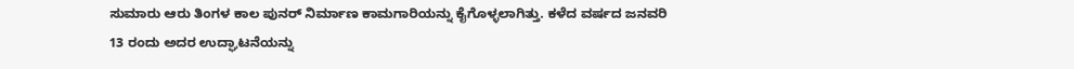ಸುಮಾರು ಆರು ತಿಂಗಳ ಕಾಲ ಪುನರ್ ನಿರ್ಮಾಣ ಕಾಮಗಾರಿಯನ್ನು ಕೈಗೊಳ್ಳಲಾಗಿತ್ತು. ಕಳೆದ ವರ್ಷದ ಜನವರಿ 13 ರಂದು ಅದರ ಉದ್ಘಾಟನೆಯನ್ನು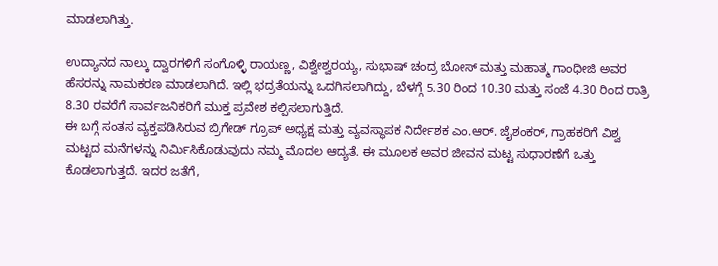ಮಾಡಲಾಗಿತ್ತು.

ಉದ್ಯಾನದ ನಾಲ್ಕು ದ್ವಾರಗಳಿಗೆ ಸಂಗೊಳ್ಳಿ ರಾಯಣ್ಣ, ವಿಶ್ವೇಶ್ವರಯ್ಯ, ಸುಭಾಷ್ ಚಂದ್ರ ಬೋಸ್ ಮತ್ತು ಮಹಾತ್ಮ ಗಾಂಧೀಜಿ ಅವರ ಹೆಸರನ್ನು ನಾಮಕರಣ ಮಾಡಲಾಗಿದೆ. ಇಲ್ಲಿ ಭದ್ರತೆಯನ್ನು ಒದಗಿಸಲಾಗಿದ್ದು, ಬೆಳಗ್ಗೆ 5.30 ರಿಂದ 10.30 ಮತ್ತು ಸಂಜೆ 4.30 ರಿಂದ ರಾತ್ರಿ 8.30 ರವರೆಗೆ ಸಾರ್ವಜನಿಕರಿಗೆ ಮುಕ್ತ ಪ್ರವೇಶ ಕಲ್ಪಿಸಲಾಗುತ್ತಿದೆ.
ಈ ಬಗ್ಗೆ ಸಂತಸ ವ್ಯಕ್ತಪಡಿಸಿರುವ ಬ್ರಿಗೇಡ್ ಗ್ರೂಪ್ ಅಧ್ಯಕ್ಷ ಮತ್ತು ವ್ಯವಸ್ಥಾಪಕ ನಿರ್ದೇಶಕ ಎಂ.ಆರ್. ಜೈಶಂಕರ್, ಗ್ರಾಹಕರಿಗೆ ವಿಶ್ವ ಮಟ್ಟದ ಮನೆಗಳನ್ನು ನಿರ್ಮಿಸಿಕೊಡುವುದು ನಮ್ಮ ಮೊದಲ ಆದ್ಯತೆ. ಈ ಮೂಲಕ ಅವರ ಜೀವನ ಮಟ್ಟ ಸುಧಾರಣೆಗೆ ಒತ್ತು ಕೊಡಲಾಗುತ್ತದೆ. ಇದರ ಜತೆಗೆ,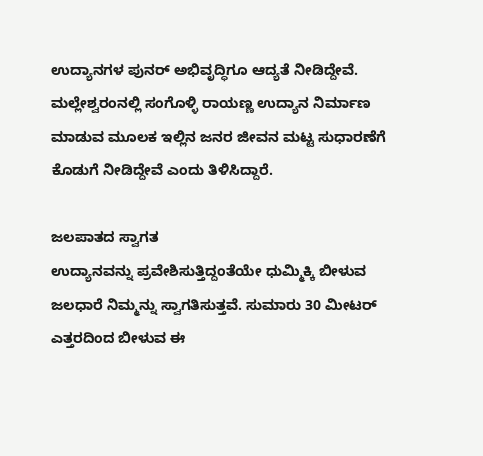ಉದ್ಯಾನಗಳ ಪುನರ್ ಅಭಿವೃದ್ಧಿಗೂ ಆದ್ಯತೆ ನೀಡಿದ್ದೇವೆ. ಮಲ್ಲೇಶ್ವರಂನಲ್ಲಿ ಸಂಗೊಳ್ಳಿ ರಾಯಣ್ಣ ಉದ್ಯಾನ ನಿರ್ಮಾಣ ಮಾಡುವ ಮೂಲಕ ಇಲ್ಲಿನ ಜನರ ಜೀವನ ಮಟ್ಟ ಸುಧಾರಣೆಗೆ ಕೊಡುಗೆ ನೀಡಿದ್ದೇವೆ ಎಂದು ತಿಳಿಸಿದ್ದಾರೆ.

ಜಲಪಾತದ ಸ್ವಾಗತ
ಉದ್ಯಾನವನ್ನು ಪ್ರವೇಶಿಸುತ್ತಿದ್ದಂತೆಯೇ ಧುಮ್ಮಿಕ್ಕಿ ಬೀಳುವ ಜಲಧಾರೆ ನಿಮ್ಮನ್ನು ಸ್ವಾಗತಿಸುತ್ತವೆ. ಸುಮಾರು 30 ಮೀಟರ್ ಎತ್ತರದಿಂದ ಬೀಳುವ ಈ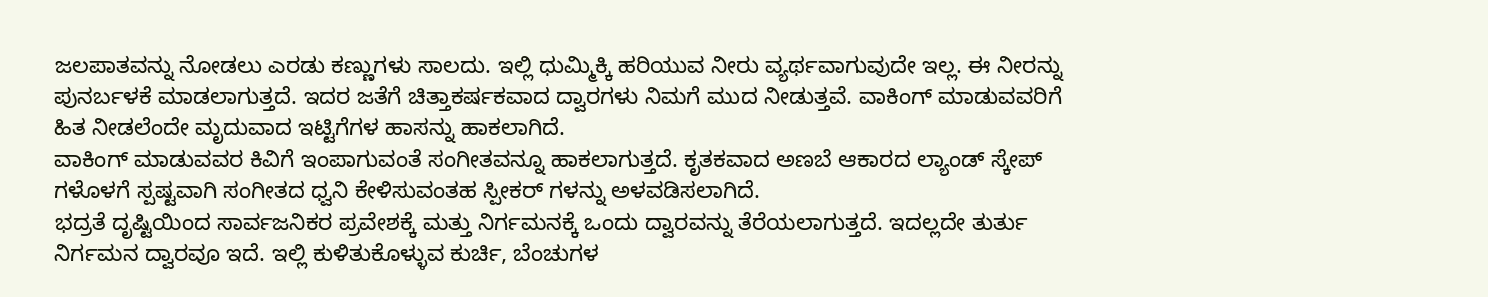ಜಲಪಾತವನ್ನು ನೋಡಲು ಎರಡು ಕಣ್ಣುಗಳು ಸಾಲದು. ಇಲ್ಲಿ ಧುಮ್ಮಿಕ್ಕಿ ಹರಿಯುವ ನೀರು ವ್ಯರ್ಥವಾಗುವುದೇ ಇಲ್ಲ. ಈ ನೀರನ್ನು ಪುನರ್ಬಳಕೆ ಮಾಡಲಾಗುತ್ತದೆ. ಇದರ ಜತೆಗೆ ಚಿತ್ತಾಕರ್ಷಕವಾದ ದ್ವಾರಗಳು ನಿಮಗೆ ಮುದ ನೀಡುತ್ತವೆ. ವಾಕಿಂಗ್ ಮಾಡುವವರಿಗೆ ಹಿತ ನೀಡಲೆಂದೇ ಮೃದುವಾದ ಇಟ್ಟಿಗೆಗಳ ಹಾಸನ್ನು ಹಾಕಲಾಗಿದೆ.
ವಾಕಿಂಗ್ ಮಾಡುವವರ ಕಿವಿಗೆ ಇಂಪಾಗುವಂತೆ ಸಂಗೀತವನ್ನೂ ಹಾಕಲಾಗುತ್ತದೆ. ಕೃತಕವಾದ ಅಣಬೆ ಆಕಾರದ ಲ್ಯಾಂಡ್ ಸ್ಕೇಪ್ ಗಳೊಳಗೆ ಸ್ಪಷ್ಟವಾಗಿ ಸಂಗೀತದ ಧ್ವನಿ ಕೇಳಿಸುವಂತಹ ಸ್ಪೀಕರ್ ಗಳನ್ನು ಅಳವಡಿಸಲಾಗಿದೆ.
ಭದ್ರತೆ ದೃಷ್ಟಿಯಿಂದ ಸಾರ್ವಜನಿಕರ ಪ್ರವೇಶಕ್ಕೆ ಮತ್ತು ನಿರ್ಗಮನಕ್ಕೆ ಒಂದು ದ್ವಾರವನ್ನು ತೆರೆಯಲಾಗುತ್ತದೆ. ಇದಲ್ಲದೇ ತುರ್ತು ನಿರ್ಗಮನ ದ್ವಾರವೂ ಇದೆ. ಇಲ್ಲಿ ಕುಳಿತುಕೊಳ್ಳುವ ಕುರ್ಚಿ, ಬೆಂಚುಗಳ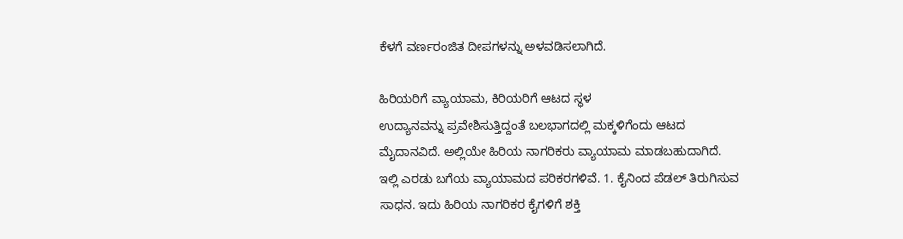ಕೆಳಗೆ ವರ್ಣರಂಜಿತ ದೀಪಗಳನ್ನು ಅಳವಡಿಸಲಾಗಿದೆ.

ಹಿರಿಯರಿಗೆ ವ್ಯಾಯಾಮ, ಕಿರಿಯರಿಗೆ ಆಟದ ಸ್ಥಳ
ಉದ್ಯಾನವನ್ನು ಪ್ರವೇಶಿಸುತ್ತಿದ್ದಂತೆ ಬಲಭಾಗದಲ್ಲಿ ಮಕ್ಕಳಿಗೆಂದು ಆಟದ ಮೈದಾನವಿದೆ. ಅಲ್ಲಿಯೇ ಹಿರಿಯ ನಾಗರಿಕರು ವ್ಯಾಯಾಮ ಮಾಡಬಹುದಾಗಿದೆ. ಇಲ್ಲಿ ಎರಡು ಬಗೆಯ ವ್ಯಾಯಾಮದ ಪರಿಕರಗಳಿವೆ. 1. ಕೈನಿಂದ ಪೆಡಲ್ ತಿರುಗಿಸುವ ಸಾಧನ. ಇದು ಹಿರಿಯ ನಾಗರಿಕರ ಕೈಗಳಿಗೆ ಶಕ್ತಿ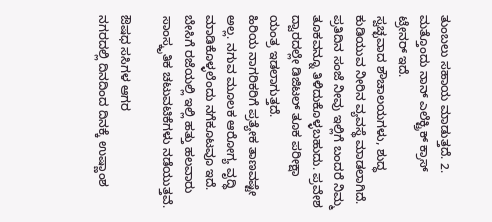ತುಂಬಲು ಸಹಾಯ ಮಾಡುತ್ತದೆ. 2. ಮತ್ತೊಂದು ನಾನ್ ಎಲೆಕ್ಟ್ರಿಕ್ ಕ್ರಾಸ್ ಟ್ರೇನರ್ ಇದೆ.
ಸ್ವಚ್ಛವಾದ ಶೌಚಾಲಯಗಳು, ಶುದ್ಧ ಕುಡಿಯುವ ನೀರಿನ ವ್ಯವಸ್ಥೆ ಮಾಡಲಾಗಿದೆ. ಪ್ರತಿದಿನ ಸಂಜೆ ನೀವು ಇಲ್ಲಿಗೆ ಬಂದರೆ ನಿಮ್ಮ ತೂಕವನ್ನೂ ತಿಳಿದುಕೊಳ್ಳಬಹುದು. ಪ್ರವೇಶ ದ್ವಾರದಲ್ಲೇ ಡಿಜಿಟಲ್ ತೂಕ ಪರೀಕ್ಷಾ ಯಂತ್ರ ಇಡಲಾಗುತ್ತದೆ.
ಹಿರಿಯ ನಾಗರಿಕರಿಗೆ ಪ್ರತ್ಯೇಕ ತಾಣವಷ್ಟೇ ಅಲ್ಲ. ನಗುವ ಮೂಲಕ ಆರೋಗ್ಯ ವೃದ್ಧಿ ಮಾಡಿಕೊಳ್ಳಲೆಂದು ನಗೆಕೂಟವೂ ಇದೆ. ಬೇಸಿಗೆ ರಜೆಯಲ್ಲಿ ಇಲ್ಲಿ ಹತ್ತು ಹಲವಾರು ಸಾಂಸ್ಕೃತಿಕ ಚಟುವಟಿಕೆಗಳು ನಡೆಯುತ್ತವೆ.

ಔಷಧ ಸಸಿಗಳ ಆಗರ
ನಗರದಲ್ಲಿ ದಿನದಿಂದ ದಿನಕ್ಕೆ ಉಷ್ಣಾಂಶ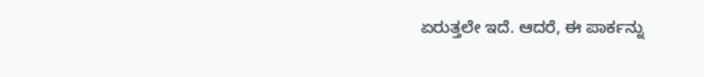ಏರುತ್ತಲೇ ಇದೆ. ಆದರೆ, ಈ ಪಾರ್ಕನ್ನು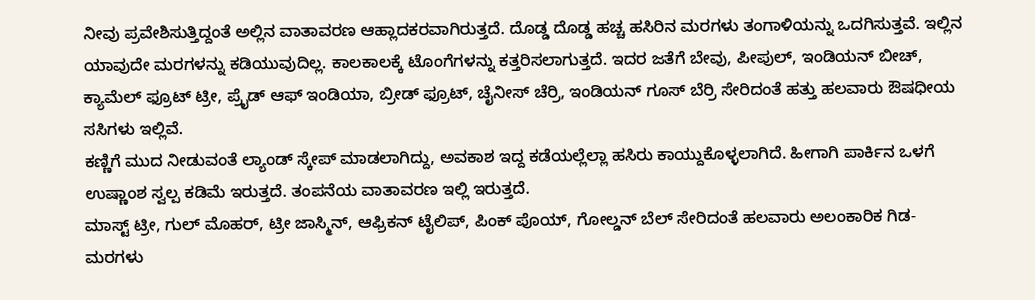ನೀವು ಪ್ರವೇಶಿಸುತ್ತಿದ್ದಂತೆ ಅಲ್ಲಿನ ವಾತಾವರಣ ಆಹ್ಲಾದಕರವಾಗಿರುತ್ತದೆ. ದೊಡ್ಡ ದೊಡ್ಡ ಹಚ್ಚ ಹಸಿರಿನ ಮರಗಳು ತಂಗಾಳಿಯನ್ನು ಒದಗಿಸುತ್ತವೆ. ಇಲ್ಲಿನ ಯಾವುದೇ ಮರಗಳನ್ನು ಕಡಿಯುವುದಿಲ್ಲ. ಕಾಲಕಾಲಕ್ಕೆ ಟೊಂಗೆಗಳನ್ನು ಕತ್ತರಿಸಲಾಗುತ್ತದೆ. ಇದರ ಜತೆಗೆ ಬೇವು, ಪೀಪುಲ್, ಇಂಡಿಯನ್ ಬೀಚ್, ಕ್ಯಾಮೆಲ್ ಫ್ರೂಟ್ ಟ್ರೀ, ಪ್ರೈಡ್ ಆಫ್ ಇಂಡಿಯಾ, ಬ್ರೀಡ್ ಫ್ರೂಟ್, ಚೈನೀಸ್ ಚೆರ್ರಿ, ಇಂಡಿಯನ್ ಗೂಸ್ ಬೆರ್ರಿ ಸೇರಿದಂತೆ ಹತ್ತು ಹಲವಾರು ಔಷಧೀಯ ಸಸಿಗಳು ಇಲ್ಲಿವೆ.
ಕಣ್ಣಿಗೆ ಮುದ ನೀಡುವಂತೆ ಲ್ಯಾಂಡ್ ಸ್ಕೇಪ್ ಮಾಡಲಾಗಿದ್ದು, ಅವಕಾಶ ಇದ್ದ ಕಡೆಯಲ್ಲೆಲ್ಲಾ ಹಸಿರು ಕಾಯ್ದುಕೊಳ್ಳಲಾಗಿದೆ. ಹೀಗಾಗಿ ಪಾರ್ಕಿನ ಒಳಗೆ ಉಷ್ಣಾಂಶ ಸ್ವಲ್ಪ ಕಡಿಮೆ ಇರುತ್ತದೆ. ತಂಪನೆಯ ವಾತಾವರಣ ಇಲ್ಲಿ ಇರುತ್ತದೆ.
ಮಾಸ್ಟ್ ಟ್ರೀ, ಗುಲ್ ಮೊಹರ್, ಟ್ರೀ ಜಾಸ್ಮಿನ್, ಆಫ್ರಿಕನ್ ಟೈಲಿಪ್, ಪಿಂಕ್ ಪೊಯ್, ಗೋಲ್ಡನ್ ಬೆಲ್ ಸೇರಿದಂತೆ ಹಲವಾರು ಅಲಂಕಾರಿಕ ಗಿಡ-ಮರಗಳು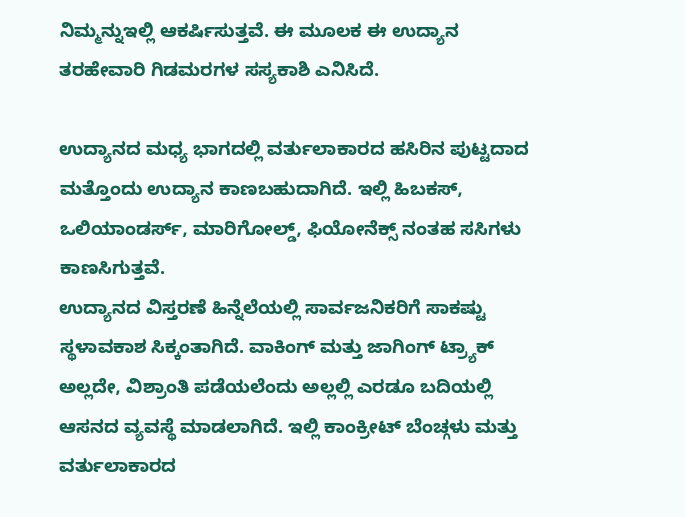ನಿಮ್ಮನ್ನುಇಲ್ಲಿ ಆಕರ್ಷಿಸುತ್ತವೆ. ಈ ಮೂಲಕ ಈ ಉದ್ಯಾನ ತರಹೇವಾರಿ ಗಿಡಮರಗಳ ಸಸ್ಯಕಾಶಿ ಎನಿಸಿದೆ.

ಉದ್ಯಾನದ ಮಧ್ಯ ಭಾಗದಲ್ಲಿ ವರ್ತುಲಾಕಾರದ ಹಸಿರಿನ ಪುಟ್ಟದಾದ ಮತ್ತೊಂದು ಉದ್ಯಾನ ಕಾಣಬಹುದಾಗಿದೆ. ಇಲ್ಲಿ ಹಿಬಕಸ್, ಒಲಿಯಾಂಡರ್ಸ್, ಮಾರಿಗೋಲ್ಡ್, ಫಿಯೋನೆಕ್ಸ್ ನಂತಹ ಸಸಿಗಳು ಕಾಣಸಿಗುತ್ತವೆ.
ಉದ್ಯಾನದ ವಿಸ್ತರಣೆ ಹಿನ್ನೆಲೆಯಲ್ಲಿ ಸಾರ್ವಜನಿಕರಿಗೆ ಸಾಕಷ್ಟು ಸ್ಥಳಾವಕಾಶ ಸಿಕ್ಕಂತಾಗಿದೆ. ವಾಕಿಂಗ್ ಮತ್ತು ಜಾಗಿಂಗ್ ಟ್ರ್ಯಾಕ್ ಅಲ್ಲದೇ, ವಿಶ್ರಾಂತಿ ಪಡೆಯಲೆಂದು ಅಲ್ಲಲ್ಲಿ ಎರಡೂ ಬದಿಯಲ್ಲಿ ಆಸನದ ವ್ಯವಸ್ಥೆ ಮಾಡಲಾಗಿದೆ. ಇಲ್ಲಿ ಕಾಂಕ್ರೀಟ್ ಬೆಂಚ್ಗಳು ಮತ್ತು ವರ್ತುಲಾಕಾರದ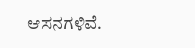ಆಸನಗಳಿವೆ.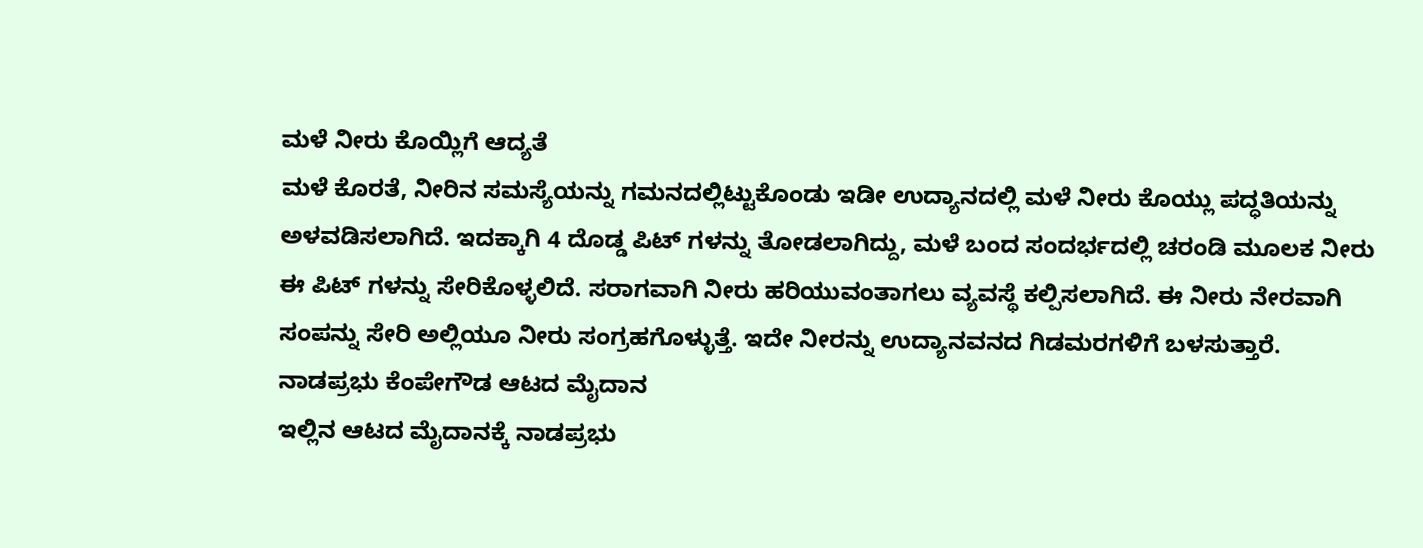ಮಳೆ ನೀರು ಕೊಯ್ಲಿಗೆ ಆದ್ಯತೆ
ಮಳೆ ಕೊರತೆ, ನೀರಿನ ಸಮಸ್ಯೆಯನ್ನು ಗಮನದಲ್ಲಿಟ್ಟುಕೊಂಡು ಇಡೀ ಉದ್ಯಾನದಲ್ಲಿ ಮಳೆ ನೀರು ಕೊಯ್ಲು ಪದ್ಧತಿಯನ್ನು ಅಳವಡಿಸಲಾಗಿದೆ. ಇದಕ್ಕಾಗಿ 4 ದೊಡ್ಡ ಪಿಟ್ ಗಳನ್ನು ತೋಡಲಾಗಿದ್ದು, ಮಳೆ ಬಂದ ಸಂದರ್ಭದಲ್ಲಿ ಚರಂಡಿ ಮೂಲಕ ನೀರು ಈ ಪಿಟ್ ಗಳನ್ನು ಸೇರಿಕೊಳ್ಳಲಿದೆ. ಸರಾಗವಾಗಿ ನೀರು ಹರಿಯುವಂತಾಗಲು ವ್ಯವಸ್ಥೆ ಕಲ್ಪಿಸಲಾಗಿದೆ. ಈ ನೀರು ನೇರವಾಗಿ ಸಂಪನ್ನು ಸೇರಿ ಅಲ್ಲಿಯೂ ನೀರು ಸಂಗ್ರಹಗೊಳ್ಳುತ್ತೆ. ಇದೇ ನೀರನ್ನು ಉದ್ಯಾನವನದ ಗಿಡಮರಗಳಿಗೆ ಬಳಸುತ್ತಾರೆ.
ನಾಡಪ್ರಭು ಕೆಂಪೇಗೌಡ ಆಟದ ಮೈದಾನ
ಇಲ್ಲಿನ ಆಟದ ಮೈದಾನಕ್ಕೆ ನಾಡಪ್ರಭು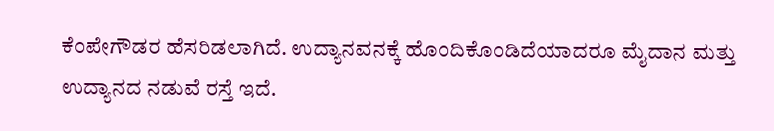ಕೆಂಪೇಗೌಡರ ಹೆಸರಿಡಲಾಗಿದೆ. ಉದ್ಯಾನವನಕ್ಕೆ ಹೊಂದಿಕೊಂಡಿದೆಯಾದರೂ ಮೈದಾನ ಮತ್ತು ಉದ್ಯಾನದ ನಡುವೆ ರಸ್ತೆ ಇದೆ.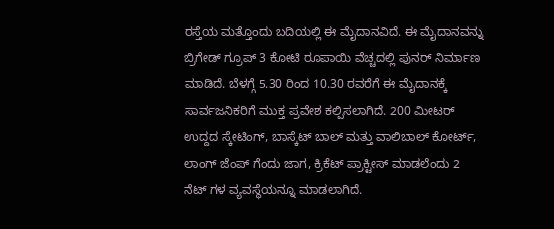ರಸ್ತೆಯ ಮತ್ತೊಂದು ಬದಿಯಲ್ಲಿ ಈ ಮೈದಾನವಿದೆ. ಈ ಮೈದಾನವನ್ನು ಬ್ರಿಗೇಡ್ ಗ್ರೂಪ್ 3 ಕೋಟಿ ರೂಪಾಯಿ ವೆಚ್ಚದಲ್ಲಿ ಪುನರ್ ನಿರ್ಮಾಣ ಮಾಡಿದೆ. ಬೆಳಗ್ಗೆ 5.30 ರಿಂದ 10.30 ರವರೆಗೆ ಈ ಮೈದಾನಕ್ಕೆ ಸಾರ್ವಜನಿಕರಿಗೆ ಮುಕ್ತ ಪ್ರವೇಶ ಕಲ್ಪಿಸಲಾಗಿದೆ. 200 ಮೀಟರ್ ಉದ್ದದ ಸ್ಕೇಟಿಂಗ್, ಬಾಸ್ಕೆಟ್ ಬಾಲ್ ಮತ್ತು ವಾಲಿಬಾಲ್ ಕೋರ್ಟ್, ಲಾಂಗ್ ಜೆಂಪ್ ಗೆಂದು ಜಾಗ, ಕ್ರಿಕೆಟ್ ಪ್ರಾಕ್ಟೀಸ್ ಮಾಡಲೆಂದು 2 ನೆಟ್ ಗಳ ವ್ಯವಸ್ಥೆಯನ್ನೂ ಮಾಡಲಾಗಿದೆ.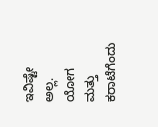ಇವಿಷ್ಟೇ ಅಲ್ಲ. ಯೋಗ ಮತ್ತು ಕರಾಟೆಗೆಂದು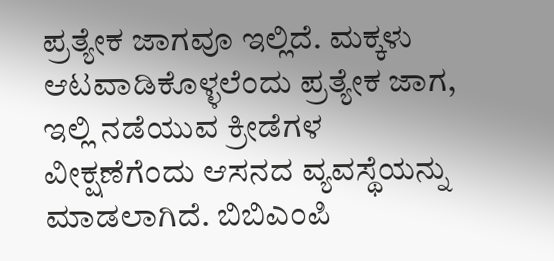ಪ್ರತ್ಯೇಕ ಜಾಗವೂ ಇಲ್ಲಿದೆ. ಮಕ್ಕಳು ಆಟವಾಡಿಕೊಳ್ಳಲೆಂದು ಪ್ರತ್ಯೇಕ ಜಾಗ, ಇಲ್ಲಿ ನಡೆಯುವ ಕ್ರೀಡೆಗಳ ವೀಕ್ಷಣೆಗೆಂದು ಆಸನದ ವ್ಯವಸ್ಥೆಯನ್ನು ಮಾಡಲಾಗಿದೆ. ಬಿಬಿಎಂಪಿ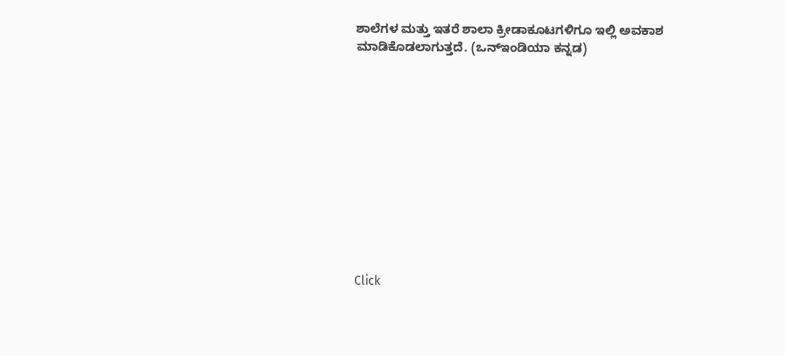ಶಾಲೆಗಳ ಮತ್ತು ಇತರೆ ಶಾಲಾ ಕ್ರೀಡಾಕೂಟಗಳಿಗೂ ಇಲ್ಲಿ ಅವಕಾಶ ಮಾಡಿಕೊಡಲಾಗುತ್ತದೆ. (ಒನ್ಇಂಡಿಯಾ ಕನ್ನಡ)












Click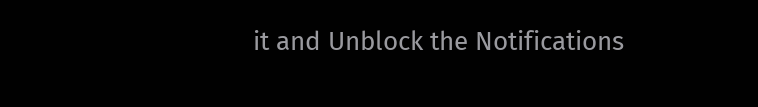it and Unblock the Notifications